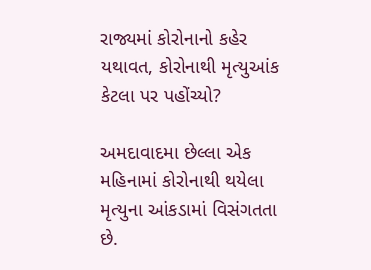રાજ્યમાં કોરોનાનો કહેર યથાવત, કોરોનાથી મૃત્યુઆંક કેટલા પર પહોંચ્યો?

અમદાવાદમા છેલ્લા એક મહિનામાં કોરોનાથી થયેલા મૃત્યુના આંકડામાં વિસંગતતા છે.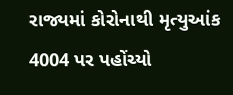રાજ્યમાં કોરોનાથી મૃત્યુઆંક 4004 પર પહોંચ્યો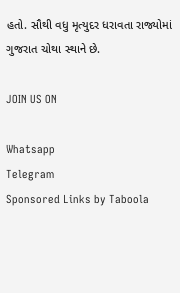હતો. સૌથી વધુ મૃત્યુદર ધરાવતા રાજ્યોમાં ગુજરાત ચોથા સ્થાને છે.

JOIN US ON

Whatsapp
Telegram
Sponsored Links by Taboola